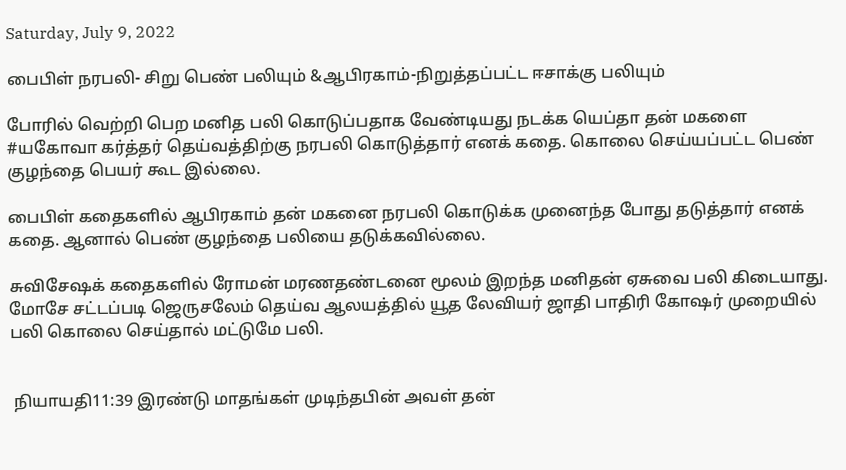Saturday, July 9, 2022

பைபிள் நரபலி- சிறு பெண் பலியும் &ஆபிரகாம்-நிறுத்தப்பட்ட ஈசாக்கு பலியும்

போரில் வெற்றி பெற மனித பலி கொடுப்பதாக வேண்டியது நடக்க யெப்தா தன் மகளை #யகோவா கர்த்தர் தெய்வத்திற்கு நரபலி கொடுத்தார் எனக் கதை. கொலை செய்யப்பட்ட பெண் குழந்தை பெயர் கூட இல்லை.

பைபிள் கதைகளில் ஆபிரகாம் தன் மகனை நரபலி கொடுக்க முனைந்த போது தடுத்தார் எனக் கதை. ஆனால் பெண் குழந்தை பலியை தடுக்கவில்லை.

சுவிசேஷக் கதைகளில் ரோமன் மரணதண்டனை மூலம் இறந்த மனிதன் ஏசுவை பலி கிடையாது. மோசே சட்டப்படி ஜெருசலேம் தெய்வ ஆலயத்தில் யூத லேவியர் ஜாதி பாதிரி கோஷர் முறையில் பலி கொலை செய்தால் மட்டுமே பலி.


 நியாயதி11:39 இரண்டு மாதங்கள் முடிந்தபின் அவள் தன்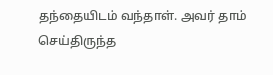தந்தையிடம் வந்தாள். அவர் தாம் செய்திருந்த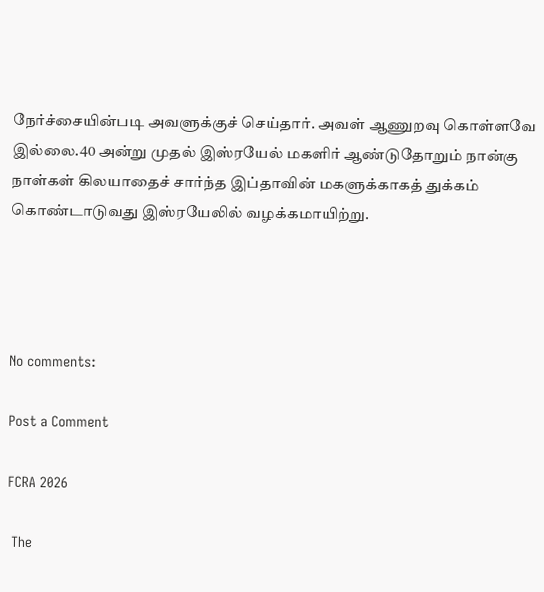நேர்ச்சையின்படி அவளுக்குச் செய்தார். அவள் ஆணுறவு கொள்ளவே இல்லை.40 அன்று முதல் இஸ்ரயேல் மகளிர் ஆண்டுதோறும் நான்கு நாள்கள் கிலயாதைச் சார்ந்த இப்தாவின் மகளுக்காகத் துக்கம் கொண்டாடுவது இஸ்ரயேலில் வழக்கமாயிற்று.




No comments:

Post a Comment

FCRA 2026

 The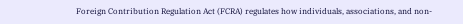Foreign Contribution Regulation Act (FCRA) regulates how individuals, associations, and non-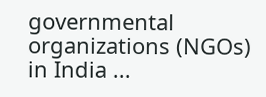governmental organizations (NGOs) in India ...